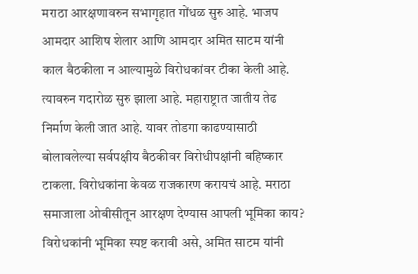मराठा आरक्षणावरुन सभागृहात गोंधळ सुरु आहे. भाजप आमदार आशिष शेलार आणि आमदार अमित साटम यांनी काल बैठकीला न आल्यामुळे विरोधकांवर टीका केली आहे. त्यावरुन गदारोळ सुरु झाला आहे. महाराष्ट्रात जातीय तेढ निर्माण केली जात आहे. यावर तोडगा काढण्यासाठी बोलावलेल्या सर्वपक्षीय बैठकीवर विरोधीपक्षांनी बहिष्कार टाकला. विरोधकांना केवळ राजकारण करायचं आहे. मराठा समाजाला ओबीसीतून आरक्षण देण्यास आपली भूमिका काय? विरोधकांनी भूमिका स्पष्ट करावी असे, अमित साटम यांनी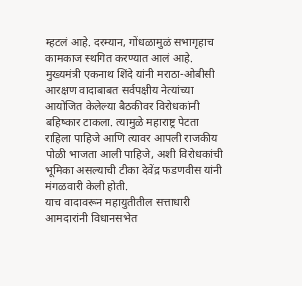म्हटलं आहे. दरम्यान, गोंधळामुळं सभागृहाच कामकाज स्थगित करण्यात आलं आहे.
मुख्यमंत्री एकनाथ शिंदे यांनी मराठा-ओबीसी आरक्षण वादाबाबत सर्वपक्षीय नेत्यांच्या आयोजित केलेल्या बैठकीवर विरोधकांनी बहिष्कार टाकला. त्यामुळे महाराष्ट्र पेटता राहिला पाहिजे आणि त्यावर आपली राजकीय पोळी भाजता आली पाहिजे, अशी विरोधकांची भूमिका असल्याची टीका देवेंद्र फडणवीस यांनी मंगळवारी केली होती.
याच वादावरून महायुतीतील सत्ताधारी आमदारांनी विधानसभेत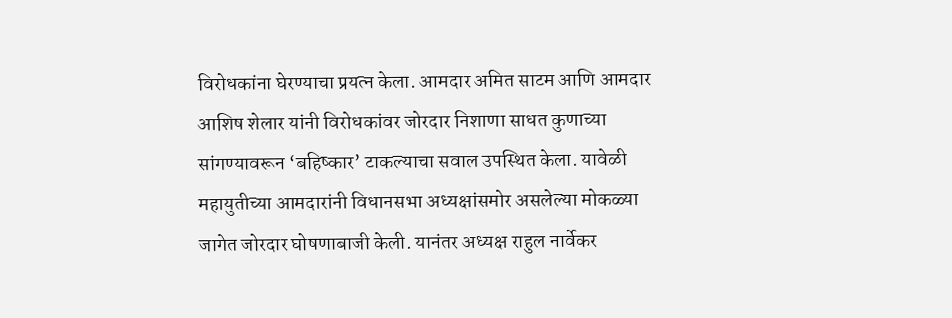विरोधकांना घेरण्याचा प्रयत्न केला. आमदार अमित साटम आणि आमदार आशिष शेलार यांनी विरोधकांवर जोरदार निशाणा साधत कुणाच्या सांगण्यावरून ‘बहिष्कार’ टाकल्याचा सवाल उपस्थित केला. यावेळी महायुतीच्या आमदारांनी विधानसभा अध्यक्षांसमोर असलेल्या मोकळ्या जागेत जोरदार घोषणाबाजी केली. यानंतर अध्यक्ष राहुल नार्वेकर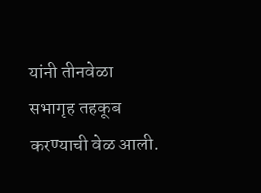यांनी तीनवेळा सभागृह तहकूब करण्याची वेळ आली.